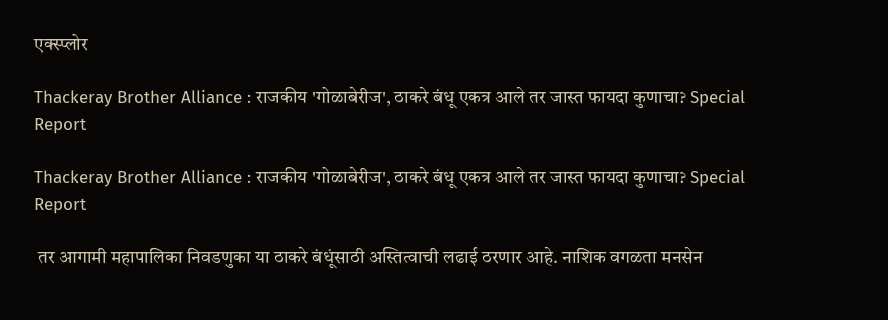एक्स्प्लोर

Thackeray Brother Alliance : राजकीय 'गोळाबेरीज', ठाकरे बंधू एकत्र आले तर जास्त फायदा कुणाचा? Special Report

Thackeray Brother Alliance : राजकीय 'गोळाबेरीज', ठाकरे बंधू एकत्र आले तर जास्त फायदा कुणाचा? Special Report

 तर आगामी महापालिका निवडणुका या ठाकरे बंधूंसाठी अस्तित्वाची लढाई ठरणार आहे. नाशिक वगळता मनसेन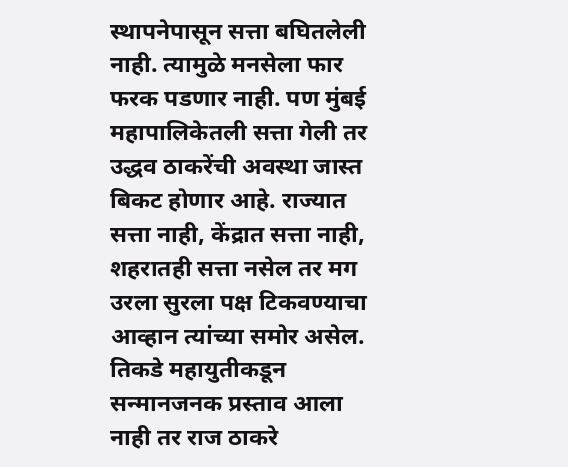स्थापनेपासून सत्ता बघितलेली नाही. त्यामुळे मनसेला फार फरक पडणार नाही. पण मुंबई महापालिकेतली सत्ता गेली तर उद्धव ठाकरेंची अवस्था जास्त बिकट होणार आहे. राज्यात सत्ता नाही, केंद्रात सत्ता नाही, शहरातही सत्ता नसेल तर मग उरला सुरला पक्ष टिकवण्याचा आव्हान त्यांच्या समोर असेल. तिकडे महायुतीकडून सन्मानजनक प्रस्ताव आला नाही तर राज ठाकरे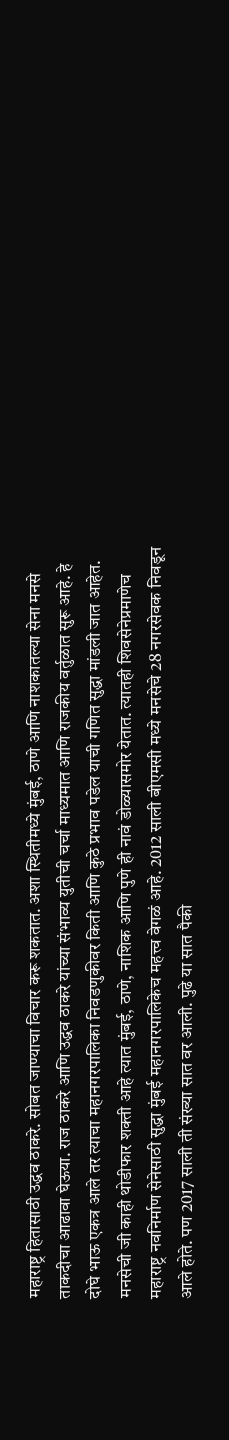महाराष्ट्र हितासाठी उद्धव ठाकरे. सोबत जाण्याचा विचार करू शकतात. अशा स्थितीमध्ये मुंबई, ठाणे आणि नाशकातल्या सेना मनसे ताकदीचा आढावा घेऊया. राज ठाकरे आणि उद्धव ठाकरे यांच्या संभाव्य युतीची चर्चा माध्यमात आणि राजकीय वर्तुळात सुरू आहे. हे दोघे भाऊ एकत्र आले तर त्याचा महानगरपालिका निवडणुकीवर किती आणि कुठे प्रभाव पडेल याची गणित सुद्धा मांडली जात आहेत. मनसेची जी काही थोडीफार शक्ती आहे त्यात मुंबई, ठाणे, नाशिक आणि पुणे ही नावं डोळ्यासमोर येतात. त्यातही शिवसेनेप्रमाणेच महाराष्ट्र नवनिर्माण सेनेसाठी सुद्धा मुंबई महानगरपालिकेच महत्त्व वेगळं आहे. 2012 साली बीएमसी मध्ये मनसेचे 28 नगरसेवक निवडून आले होते. पण 2017 साली ती संख्या सात वर आली. पुढे या सात पैकी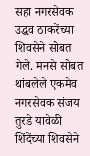सहा नगरसेवक उद्धव ठाकरेंच्या शिवसेने सोबत गेले. मनसे सोबत थांबलेले एकमेव नगरसेवक संजय तुरडे यावेळी शिंदेंच्या शिवसेने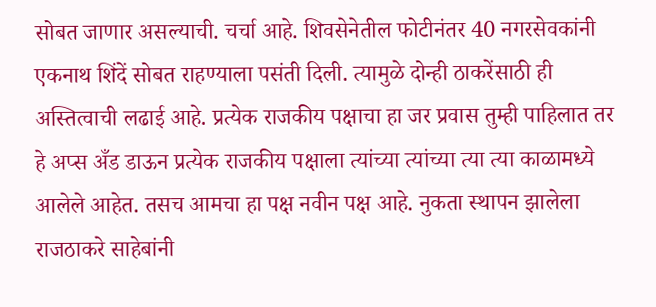सोबत जाणार असल्याची. चर्चा आहे. शिवसेनेतील फोटीनंतर 40 नगरसेवकांनी एकनाथ शिंदें सोबत राहण्याला पसंती दिली. त्यामुळे दोन्ही ठाकरेंसाठी ही अस्तित्वाची लढाई आहे. प्रत्येक राजकीय पक्षाचा हा जर प्रवास तुम्ही पाहिलात तर हे अप्स अँड डाऊन प्रत्येक राजकीय पक्षाला त्यांच्या त्यांच्या त्या त्या काळामध्ये आलेले आहेत. तसच आमचा हा पक्ष नवीन पक्ष आहे. नुकता स्थापन झालेला राजठाकरे साहेबांनी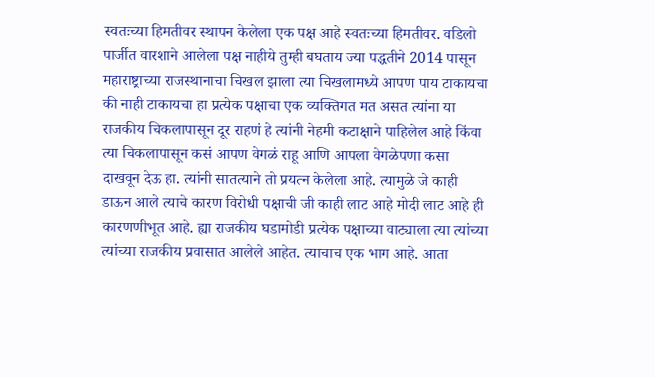स्वतःच्या हिमतीवर स्थापन केलेला एक पक्ष आहे स्वतःच्या हिमतीवर. वडिलो पार्जीत वारशाने आलेला पक्ष नाहीये तुम्ही बघताय ज्या पद्धतीने 2014 पासून महाराष्ट्राच्या राजस्थानाचा चिखल झाला त्या चिखलामध्ये आपण पाय टाकायचा की नाही टाकायचा हा प्रत्येक पक्षाचा एक व्यक्तिगत मत असत त्यांना या राजकीय चिकलापासून दूर राहणं हे त्यांनी नेहमी कटाक्षाने पाहिलेल आहे किंवा त्या चिकलापासून कसं आपण वेगळं राहू आणि आपला वेगळेपणा कसा दाखवून देऊ हा. त्यांनी सातत्याने तो प्रयत्न केलेला आहे. त्यामुळे जे काही डाऊन आले त्याचे कारण विरोधी पक्षाची जी काही लाट आहे मोदी लाट आहे ही कारणणीभूत आहे. ह्या राजकीय घडामोडी प्रत्येक पक्षाच्या वाट्याला त्या त्यांच्या त्यांच्या राजकीय प्रवासात आलेले आहेत. त्याचाच एक भाग आहे. आता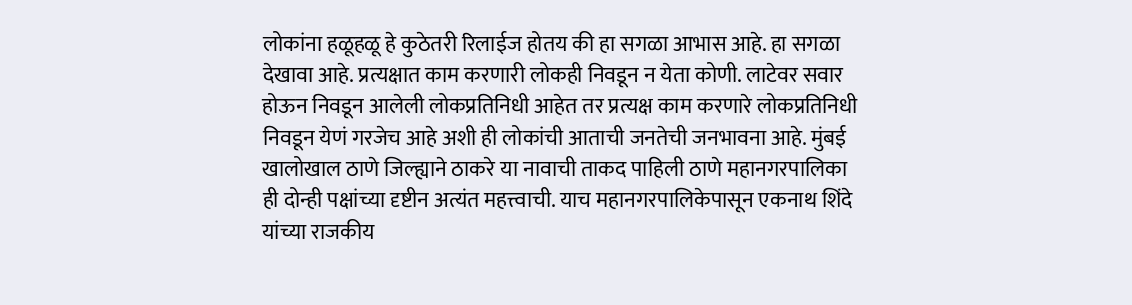लोकांना हळूहळू हे कुठेतरी रिलाईज होतय की हा सगळा आभास आहे. हा सगळा देखावा आहे. प्रत्यक्षात काम करणारी लोकही निवडून न येता कोणी. लाटेवर सवार होऊन निवडून आलेली लोकप्रतिनिधी आहेत तर प्रत्यक्ष काम करणारे लोकप्रतिनिधी निवडून येणं गरजेच आहे अशी ही लोकांची आताची जनतेची जनभावना आहे. मुंबई खालोखाल ठाणे जिल्ह्याने ठाकरे या नावाची ताकद पाहिली ठाणे महानगरपालिका ही दोन्ही पक्षांच्या दृष्टीन अत्यंत महत्त्वाची. याच महानगरपालिकेपासून एकनाथ शिंदे यांच्या राजकीय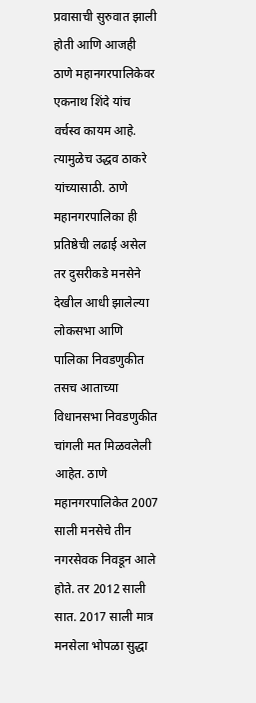प्रवासाची सुरुवात झाली होती आणि आजही ठाणे महानगरपालिकेवर एकनाथ शिंदे यांच वर्चस्व कायम आहे. त्यामुळेच उद्धव ठाकरे यांच्यासाठी. ठाणे महानगरपालिका ही प्रतिष्ठेची लढाई असेल तर दुसरीकडे मनसेने देखील आधी झालेल्या लोकसभा आणि पालिका निवडणुकीत तसच आताच्या विधानसभा निवडणुकीत चांगली मत मिळवलेली आहेत. ठाणे महानगरपालिकेत 2007 साली मनसेचे तीन नगरसेवक निवडून आले होते. तर 2012 साली सात. 2017 साली मात्र मनसेला भोपळा सुद्धा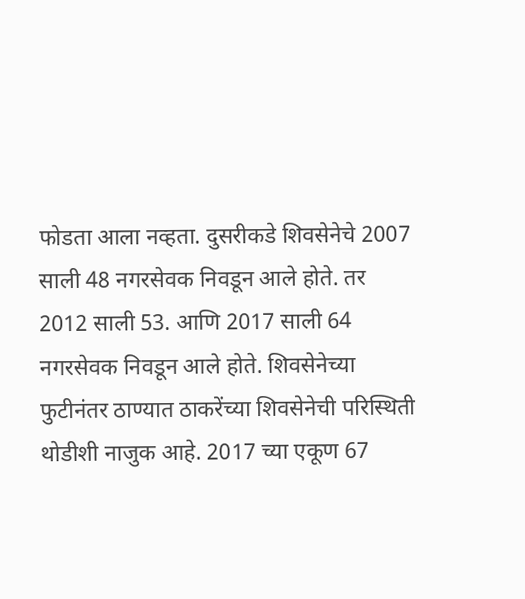फोडता आला नव्हता. दुसरीकडे शिवसेनेचे 2007 साली 48 नगरसेवक निवडून आले होते. तर 2012 साली 53. आणि 2017 साली 64 नगरसेवक निवडून आले होते. शिवसेनेच्या फुटीनंतर ठाण्यात ठाकरेंच्या शिवसेनेची परिस्थिती थोडीशी नाजुक आहे. 2017 च्या एकूण 67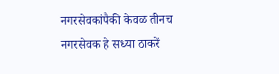नगरसेवकांपैकी केवळ तीनच नगरसेवक हे सध्या ठाकरें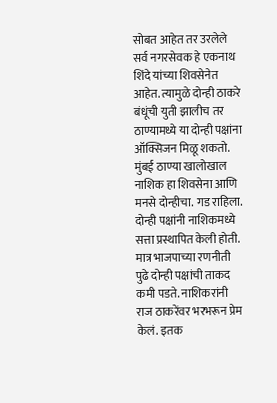सोबत आहेत तर उरलेले सर्व नगरसेवक हे एकनाथ शिंदे यांच्या शिवसेनेत आहेत. त्यामुळे दोन्ही ठाकरे बंधूंची युती झालीच तर ठाण्यामध्ये या दोन्ही पक्षांना ऑक्सिजन मिळू शकतो. मुंबई ठाण्या खालोखाल नाशिक हा शिवसेना आणि मनसे दोन्हीचा. गड राहिला. दोन्ही पक्षांनी नाशिकमध्ये सत्ता प्रस्थापित केली होती. मात्र भाजपाच्या रणनीती पुढे दोन्ही पक्षांची ताकद कमी पडते. नाशिकरांनी राज ठाकरेंवर भरभरून प्रेम केलं. इतक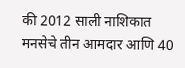की 2012 साली नाशिकात मनसेचे तीन आमदार आणि 40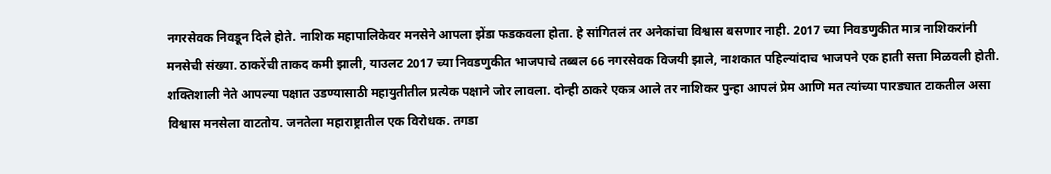नगरसेवक निवडून दिले होते. नाशिक महापालिकेवर मनसेने आपला झेंडा फडकवला होता. हे सांगितलं तर अनेकांचा विश्वास बसणार नाही. 2017 च्या निवडणुकीत मात्र नाशिकरांनी मनसेची संख्या. ठाकरेंची ताकद कमी झाली, याउलट 2017 च्या निवडणुकीत भाजपाचे तब्बल 66 नगरसेवक विजयी झाले, नाशकात पहिल्यांदाच भाजपने एक हाती सत्ता मिळवली होती. शक्तिशाली नेते आपल्या पक्षात उडण्यासाठी महायुतीतील प्रत्येक पक्षाने जोर लावला. दोन्ही ठाकरे एकत्र आले तर नाशिकर पुन्हा आपलं प्रेम आणि मत त्यांच्या पारड्यात टाकतील असा विश्वास मनसेला वाटतोय. जनतेला महाराष्ट्रातील एक विरोधक. तगडा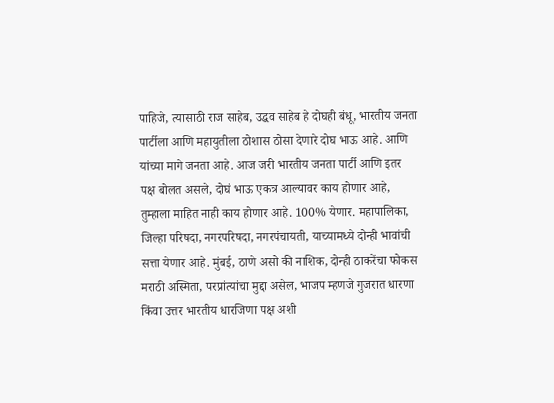पाहिजे, त्यासाठी राज साहेब, उद्धव साहेब हे दोघही बंधू, भारतीय जनता पार्टीला आणि महायुतीला ठोशास ठोसा देणारे दोघ भाऊ आहे. आणि यांच्या मागे जनता आहे. आज जरी भारतीय जनता पार्टी आणि इतर पक्ष बोलत असले, दोघं भाऊ एकत्र आल्यावर काय होणार आहे, तुम्हाला माहित नाही काय होणार आहे. 100% येणार. महापालिका, जिल्हा परिषदा, नगरपरिषदा, नगरपंचायती, याच्यामध्ये दोन्ही भावांची सत्ता येणार आहे. मुंबई, ठाणे असो की नाशिक, दोन्ही ठाकरेंचा फोकस मराठी अस्मिता, परप्रांत्यांचा मुद्दा असेल, भाजप म्हणजे गुजरात धारणा किंवा उत्तर भारतीय धारजिणा पक्ष अशी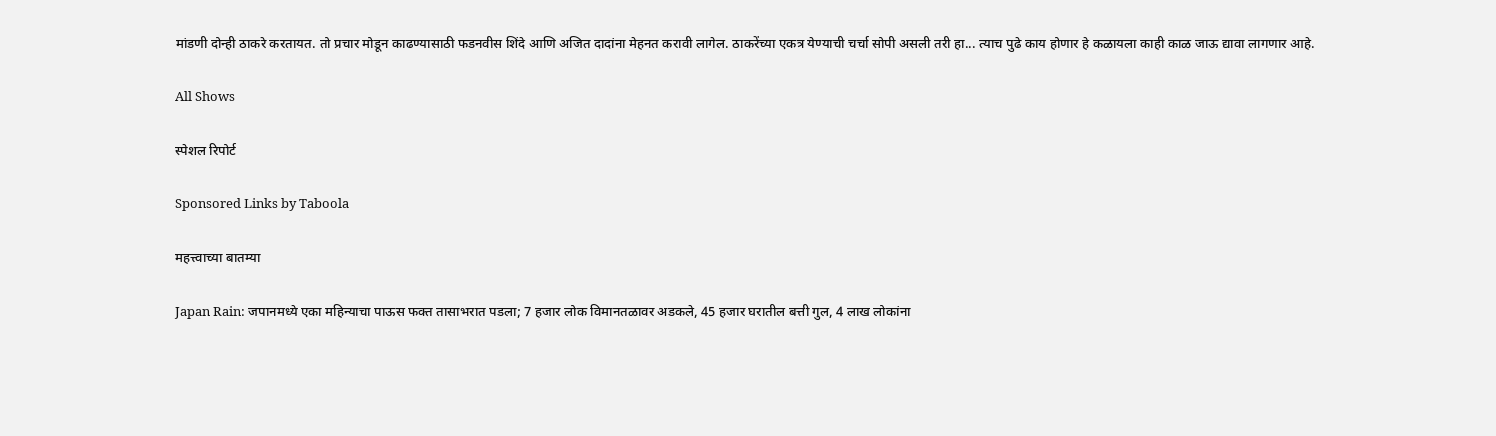मांडणी दोन्ही ठाकरे करतायत. तो प्रचार मोडून काढण्यासाठी फडनवीस शिंदे आणि अजित दादांना मेहनत करावी लागेल. ठाकरेंच्या एकत्र येण्याची चर्चा सोपी असली तरी हा... त्याच पुढे काय होणार हे कळायला काही काळ जाऊ द्यावा लागणार आहे.

All Shows

स्पेशल रिपोर्ट

Sponsored Links by Taboola

महत्त्वाच्या बातम्या

Japan Rain: जपानमध्ये एका महिन्याचा पाऊस फक्त तासाभरात पडला; 7 हजार लोक विमानतळावर अडकले, 45 हजार घरातील बत्ती गुल, 4 लाख लोकांना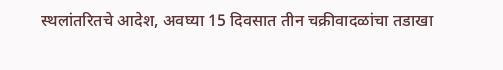स्थलांतरितचे आदेश, अवघ्या 15 दिवसात तीन चक्रीवादळांचा तडाखा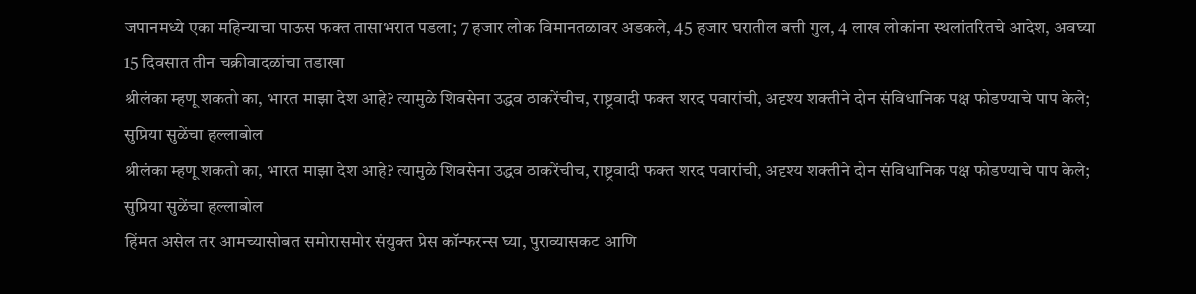जपानमध्ये एका महिन्याचा पाऊस फक्त तासाभरात पडला; 7 हजार लोक विमानतळावर अडकले, 45 हजार घरातील बत्ती गुल, 4 लाख लोकांना स्थलांतरितचे आदेश, अवघ्या 15 दिवसात तीन चक्रीवादळांचा तडाखा
श्रीलंका म्हणू शकतो का, भारत माझा देश आहे? त्यामुळे शिवसेना उद्धव ठाकरेंचीच, राष्ट्रवादी फक्त शरद पवारांची, अदृश्य शक्तीने दोन संविधानिक पक्ष फोडण्याचे पाप केले; सुप्रिया सुळेंचा हल्लाबोल
श्रीलंका म्हणू शकतो का, भारत माझा देश आहे? त्यामुळे शिवसेना उद्धव ठाकरेंचीच, राष्ट्रवादी फक्त शरद पवारांची, अदृश्य शक्तीने दोन संविधानिक पक्ष फोडण्याचे पाप केले; सुप्रिया सुळेंचा हल्लाबोल
हिंमत असेल तर आमच्यासोबत समोरासमोर संयुक्त प्रेस कॉन्फरन्स घ्या, पुराव्यासकट आणि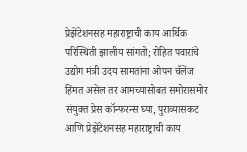प्रेझेंटेशनसह महाराष्ट्राची काय आर्थिक परिस्थिती झालीय सांगतो; रोहित पवारांचे उद्योग मंत्री उदय सामतांना ओपन चॅलेंज
हिंमत असेल तर आमच्यासोबत समोरासमोर संयुक्त प्रेस कॉन्फरन्स घ्या, पुराव्यासकट आणि प्रेझेंटेशनसह महाराष्ट्राची काय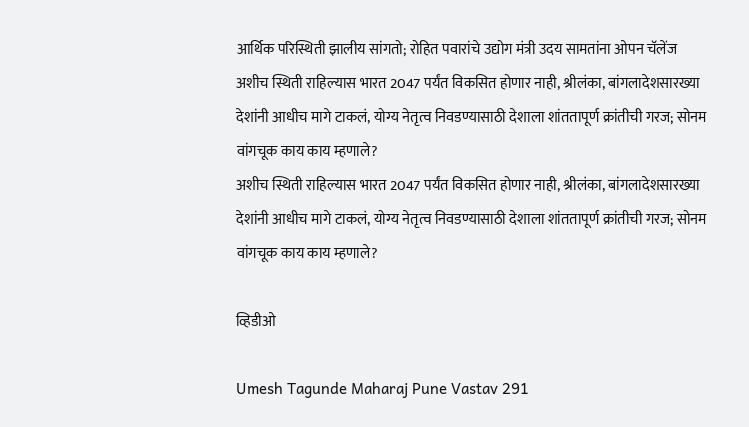आर्थिक परिस्थिती झालीय सांगतो; रोहित पवारांचे उद्योग मंत्री उदय सामतांना ओपन चॅलेंज
अशीच स्थिती राहिल्यास भारत 2047 पर्यंत विकसित होणार नाही, श्रीलंका, बांगलादेशसारख्या देशांनी आधीच मागे टाकलं, योग्य नेतृत्व निवडण्यासाठी देशाला शांततापूर्ण क्रांतीची गरज; सोनम वांगचूक काय काय म्हणाले?
अशीच स्थिती राहिल्यास भारत 2047 पर्यंत विकसित होणार नाही, श्रीलंका, बांगलादेशसारख्या देशांनी आधीच मागे टाकलं, योग्य नेतृत्व निवडण्यासाठी देशाला शांततापूर्ण क्रांतीची गरज; सोनम वांगचूक काय काय म्हणाले?

व्हिडीओ

Umesh Tagunde Maharaj Pune Vastav 291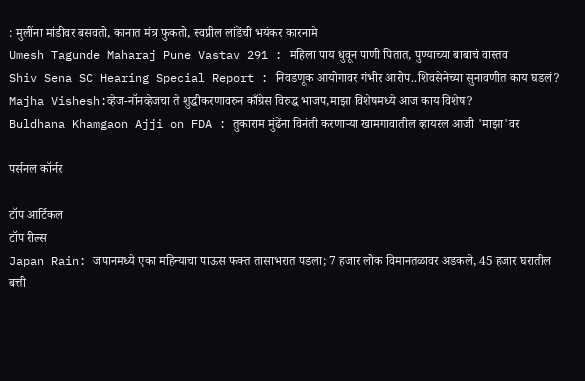: मुलींना मांडीवर बसवतो, कानात मंत्र फुकतो, स्वप्नील लांडेंची भयंकर कारनामे
Umesh Tagunde Maharaj Pune Vastav 291 : महिला पाय धुवून पाणी पितात, पुण्याच्या बाबाचं वास्तव
Shiv Sena SC Hearing Special Report : निवडणूक आयोगावर गंभीर आरोप..शिवसेनेच्या सुनावणीत काय घडलं?
Majha Vishesh:व्हेज-नॉनव्हेजचा ते शुद्धीकरणावरुन काँग्रेस विरुद्ध भाजप,माझा विशेषमध्ये आज काय विशेष?
Buldhana Khamgaon Ajji on FDA : तुकाराम मुंढेंना विनंती करणाऱ्या खामगावातील व्हायरल आजी 'माझा'वर

पर्सनल कॉर्नर

टॉप आर्टिकल
टॉप रील्स
Japan Rain: जपानमध्ये एका महिन्याचा पाऊस फक्त तासाभरात पडला; 7 हजार लोक विमानतळावर अडकले, 45 हजार घरातील बत्ती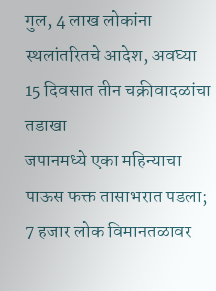गुल, 4 लाख लोकांना स्थलांतरितचे आदेश, अवघ्या 15 दिवसात तीन चक्रीवादळांचा तडाखा
जपानमध्ये एका महिन्याचा पाऊस फक्त तासाभरात पडला; 7 हजार लोक विमानतळावर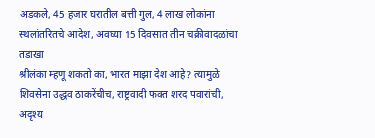अडकले, 45 हजार घरातील बत्ती गुल, 4 लाख लोकांना स्थलांतरितचे आदेश, अवघ्या 15 दिवसात तीन चक्रीवादळांचा तडाखा
श्रीलंका म्हणू शकतो का, भारत माझा देश आहे? त्यामुळे शिवसेना उद्धव ठाकरेंचीच, राष्ट्रवादी फक्त शरद पवारांची, अदृश्य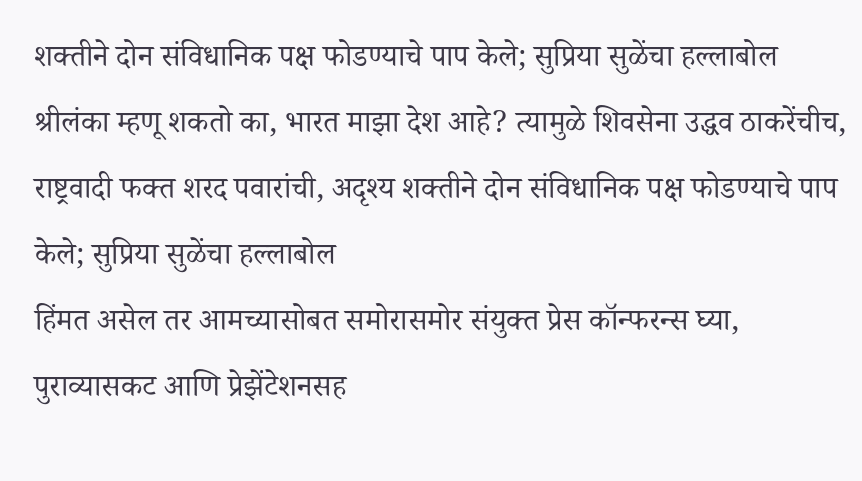शक्तीने दोन संविधानिक पक्ष फोडण्याचे पाप केले; सुप्रिया सुळेंचा हल्लाबोल
श्रीलंका म्हणू शकतो का, भारत माझा देश आहे? त्यामुळे शिवसेना उद्धव ठाकरेंचीच, राष्ट्रवादी फक्त शरद पवारांची, अदृश्य शक्तीने दोन संविधानिक पक्ष फोडण्याचे पाप केले; सुप्रिया सुळेंचा हल्लाबोल
हिंमत असेल तर आमच्यासोबत समोरासमोर संयुक्त प्रेस कॉन्फरन्स घ्या, पुराव्यासकट आणि प्रेझेंटेशनसह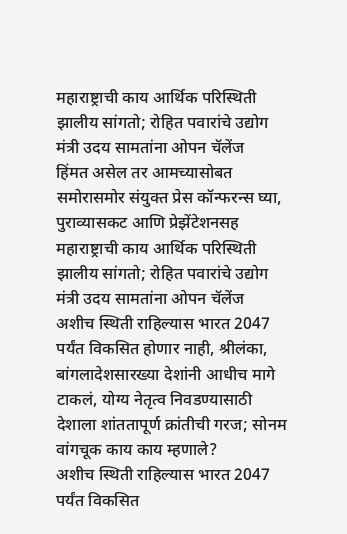महाराष्ट्राची काय आर्थिक परिस्थिती झालीय सांगतो; रोहित पवारांचे उद्योग मंत्री उदय सामतांना ओपन चॅलेंज
हिंमत असेल तर आमच्यासोबत समोरासमोर संयुक्त प्रेस कॉन्फरन्स घ्या, पुराव्यासकट आणि प्रेझेंटेशनसह महाराष्ट्राची काय आर्थिक परिस्थिती झालीय सांगतो; रोहित पवारांचे उद्योग मंत्री उदय सामतांना ओपन चॅलेंज
अशीच स्थिती राहिल्यास भारत 2047 पर्यंत विकसित होणार नाही, श्रीलंका, बांगलादेशसारख्या देशांनी आधीच मागे टाकलं, योग्य नेतृत्व निवडण्यासाठी देशाला शांततापूर्ण क्रांतीची गरज; सोनम वांगचूक काय काय म्हणाले?
अशीच स्थिती राहिल्यास भारत 2047 पर्यंत विकसित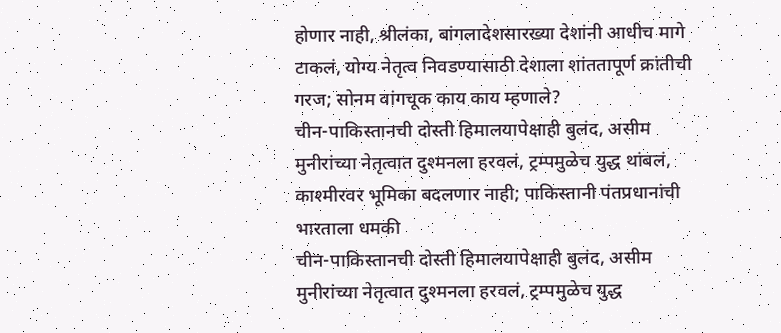होणार नाही, श्रीलंका, बांगलादेशसारख्या देशांनी आधीच मागे टाकलं, योग्य नेतृत्व निवडण्यासाठी देशाला शांततापूर्ण क्रांतीची गरज; सोनम वांगचूक काय काय म्हणाले?
चीन-पाकिस्तानची दोस्ती हिमालयापेक्षाही बुलंद, असीम मुनीरांच्या नेतृत्वात दुश्मनला हरवलं, ट्रम्पमुळेच युद्ध थांबलं, काश्मीरवर भूमिका बदलणार नाही; पाकिस्तानी पंतप्रधानांची भारताला धमकी
चीन-पाकिस्तानची दोस्ती हिमालयापेक्षाही बुलंद, असीम मुनीरांच्या नेतृत्वात दुश्मनला हरवलं, ट्रम्पमुळेच युद्ध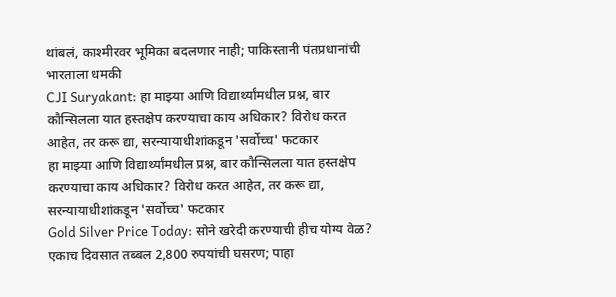थांबलं, काश्मीरवर भूमिका बदलणार नाही; पाकिस्तानी पंतप्रधानांची भारताला धमकी
CJI Suryakant: हा माझ्या आणि विद्यार्थ्यांमधील प्रश्न, बार कौन्सिलला यात हस्तक्षेप करण्याचा काय अधिकार? विरोध करत आहेत, तर करू द्या, सरन्यायाधीशांकडून 'सर्वोच्च' फटकार
हा माझ्या आणि विद्यार्थ्यांमधील प्रश्न, बार कौन्सिलला यात हस्तक्षेप करण्याचा काय अधिकार? विरोध करत आहेत, तर करू द्या, सरन्यायाधीशांकडून 'सर्वोच्च' फटकार
Gold Silver Price Today: सोने खरेदी करण्याची हीच योग्य वेळ? एकाच दिवसात तब्बल 2,800 रुपयांची घसरण; पाहा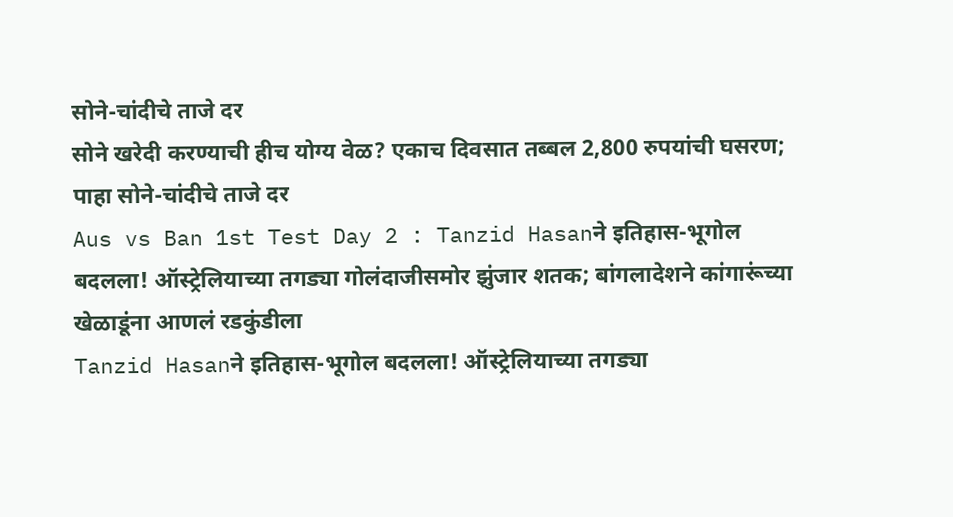सोने-चांदीचे ताजे दर
सोने खरेदी करण्याची हीच योग्य वेळ? एकाच दिवसात तब्बल 2,800 रुपयांची घसरण; पाहा सोने-चांदीचे ताजे दर
Aus vs Ban 1st Test Day 2 : Tanzid Hasanने इतिहास-भूगोल बदलला! ऑस्ट्रेलियाच्या तगड्या गोलंदाजीसमोर झुंजार शतक; बांगलादेशने कांगारूंच्या खेळाडूंना आणलं रडकुंडीला
Tanzid Hasanने इतिहास-भूगोल बदलला! ऑस्ट्रेलियाच्या तगड्या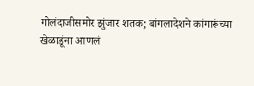गोलंदाजीसमोर झुंजार शतक; बांगलादेशने कांगारूंच्या खेळाडूंना आणलं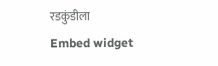रडकुंडीला
Embed widget